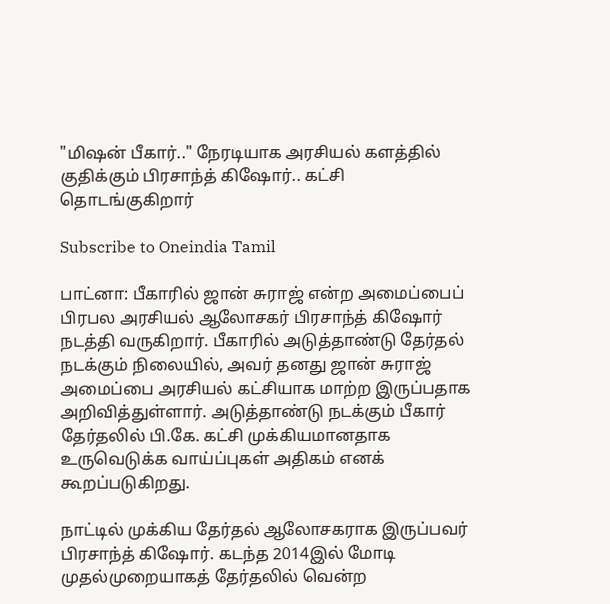"மிஷன் பீகார்.." நேரடியாக அரசியல் களத்தில் குதிக்கும் பிரசாந்த் கிஷோர்.. கட்சி தொடங்குகிறார்

Subscribe to Oneindia Tamil

பாட்னா: பீகாரில் ஜான் சுராஜ் என்ற அமைப்பைப் பிரபல அரசியல் ஆலோசகர் பிரசாந்த் கிஷோர் நடத்தி வருகிறார். பீகாரில் அடுத்தாண்டு தேர்தல் நடக்கும் நிலையில், அவர் தனது ஜான் சுராஜ் அமைப்பை அரசியல் கட்சியாக மாற்ற இருப்பதாக அறிவித்துள்ளார். அடுத்தாண்டு நடக்கும் பீகார் தேர்தலில் பி.கே. கட்சி முக்கியமானதாக உருவெடுக்க வாய்ப்புகள் அதிகம் எனக் கூறப்படுகிறது.

நாட்டில் முக்கிய தேர்தல் ஆலோசகராக இருப்பவர் பிரசாந்த் கிஷோர். கடந்த 2014இல் மோடி முதல்முறையாகத் தேர்தலில் வென்ற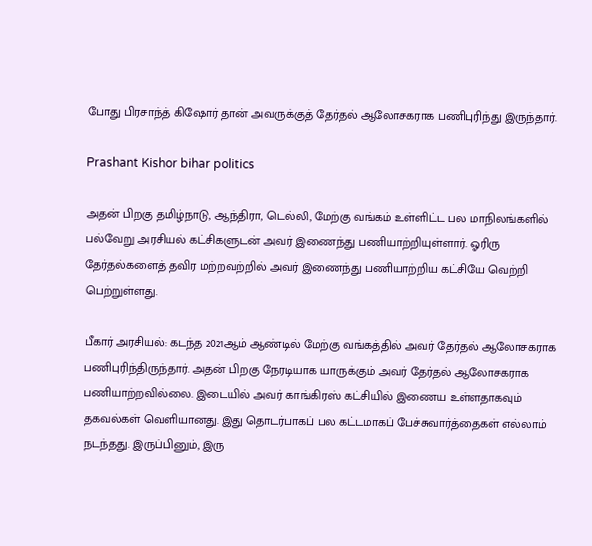போது பிரசாந்த் கிஷோர் தான் அவருக்குத் தேர்தல் ஆலோசகராக பணிபுரிந்து இருந்தார்.

Prashant Kishor bihar politics

அதன் பிறகு தமிழ்நாடு, ஆந்திரா, டெல்லி, மேற்கு வங்கம் உள்ளிட்ட பல மாநிலங்களில் பல்வேறு அரசியல் கட்சிகளுடன் அவர் இணைந்து பணியாற்றியுள்ளார். ஓரிரு தேர்தல்களைத் தவிர மற்றவற்றில் அவர் இணைந்து பணியாற்றிய கட்சியே வெற்றி பெற்றுள்ளது.

பீகார் அரசியல்: கடந்த 2021ஆம் ஆண்டில் மேற்கு வங்கத்தில் அவர் தேர்தல் ஆலோசகராக பணிபுரிந்திருந்தார். அதன் பிறகு நேரடியாக யாருக்கும் அவர் தேர்தல் ஆலோசகராக பணியாற்றவில்லை. இடையில் அவர் காங்கிரஸ் கட்சியில் இணைய உள்ளதாகவும் தகவல்கள் வெளியானது. இது தொடர்பாகப் பல கட்டமாகப் பேச்சுவார்த்தைகள் எல்லாம் நடந்தது. இருப்பினும், இரு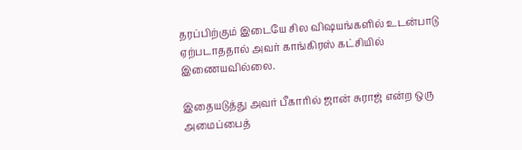தரப்பிற்கும் இடையே சில விஷயங்களில் உடன்பாடு ஏற்படாததால் அவர் காங்கிரஸ் கட்சியில் இணையவில்லை.

இதையடுத்து அவர் பீகாரில் ஜான் சுராஜ் என்ற ஒரு அமைப்பைத்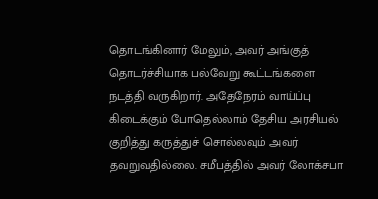தொடங்கினார் மேலும், அவர் அங்குத் தொடர்ச்சியாக பல்வேறு கூட்டங்களை நடத்தி வருகிறார். அதேநேரம் வாய்ப்பு கிடைக்கும் போதெல்லாம் தேசிய அரசியல் குறித்து கருத்துச் சொல்லவும் அவர் தவறுவதில்லை. சமீபத்தில் அவர் லோக்சபா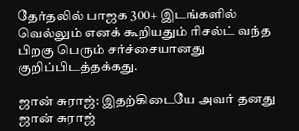தேர்தலில் பாஜக 300+ இடங்களில் வெல்லும் எனக் கூறியதும் ரிசல்ட் வந்த பிறகு பெரும் சர்ச்சையானது குறிப்பிடத்தக்கது.

ஜான் சுராஜ்: இதற்கிடையே அவர் தனது ஜான் சுராஜ்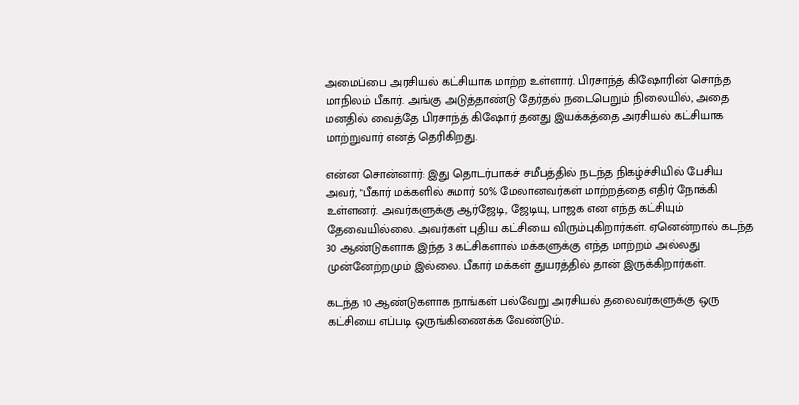அமைப்பை அரசியல் கட்சியாக மாற்ற உள்ளார். பிரசாந்த் கிஷோரின் சொந்த மாநிலம் பீகார். அங்கு அடுத்தாண்டு தேர்தல் நடைபெறும் நிலையில், அதை மனதில் வைத்தே பிரசாந்த் கிஷோர் தனது இயக்கத்தை அரசியல் கட்சியாக மாற்றுவார் எனத் தெரிகிறது.

என்ன சொன்னார்: இது தொடர்பாகச் சமீபத்தில் நடந்த நிகழ்ச்சியில் பேசிய அவர், "பீகார் மக்களில் சுமார் 50% மேலானவர்கள் மாற்றத்தை எதிர் நோக்கி உள்ளனர். அவர்களுக்கு ஆர்ஜேடி, ஜேடியு, பாஜக என எந்த கட்சியும் தேவையில்லை. அவர்கள் புதிய கட்சியை விரும்புகிறார்கள். ஏனென்றால் கடந்த 30 ஆண்டுகளாக இந்த 3 கட்சிகளால் மக்களுக்கு எந்த மாற்றம் அல்லது முன்னேற்றமும் இல்லை. பீகார் மக்கள் துயரத்தில் தான் இருக்கிறார்கள்.

கடந்த 10 ஆண்டுகளாக நாங்கள் பல்வேறு அரசியல் தலைவர்களுக்கு ஒரு கட்சியை எப்படி ஒருங்கிணைக்க வேண்டும்..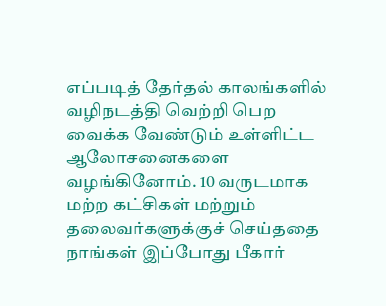எப்படித் தேர்தல் காலங்களில் வழிநடத்தி வெற்றி பெற வைக்க வேண்டும் உள்ளிட்ட ஆலோசனைகளை வழங்கினோம். 10 வருடமாக மற்ற கட்சிகள் மற்றும் தலைவர்களுக்குச் செய்ததை நாங்கள் இப்போது பீகார்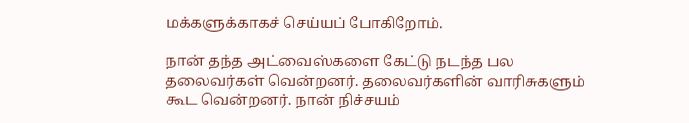மக்களுக்காகச் செய்யப் போகிறோம்.

நான் தந்த அட்வைஸ்களை கேட்டு நடந்த பல தலைவர்கள் வென்றனர். தலைவர்களின் வாரிசுகளும் கூட வென்றனர். நான் நிச்சயம்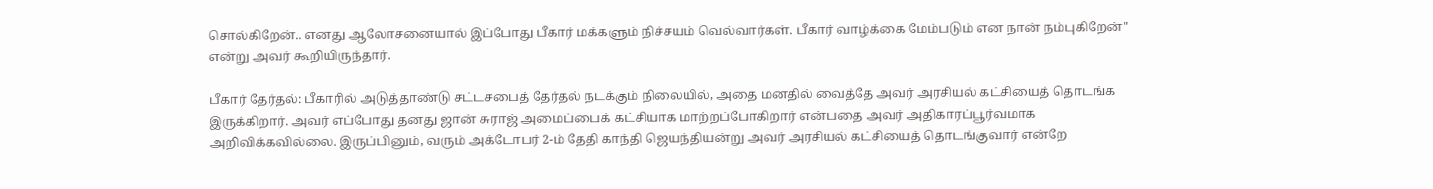சொல்கிறேன்.. எனது ஆலோசனையால் இப்போது பீகார் மக்களும் நிச்சயம் வெல்வார்கள். பீகார் வாழ்க்கை மேம்படும் என நான் நம்புகிறேன்" என்று அவர் கூறியிருந்தார்.

பீகார் தேர்தல்: பீகாரில் அடுத்தாண்டு சட்டசபைத் தேர்தல் நடக்கும் நிலையில், அதை மனதில் வைத்தே அவர் அரசியல் கட்சியைத் தொடங்க இருக்கிறார். அவர் எப்போது தனது ஜான் சுராஜ் அமைப்பைக் கட்சியாக மாற்றப்போகிறார் என்பதை அவர் அதிகாரப்பூர்வமாக அறிவிக்கவில்லை. இருப்பினும், வரும் அக்டோபர் 2-ம் தேதி காந்தி ஜெயந்தியன்று அவர் அரசியல் கட்சியைத் தொடங்குவார் என்றே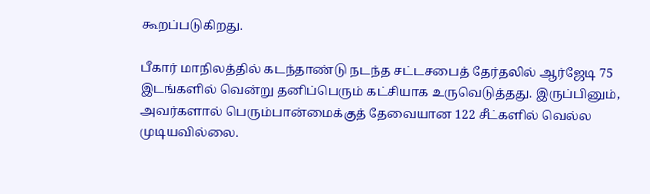கூறப்படுகிறது.

பீகார் மாநிலத்தில் கடந்தாண்டு நடந்த சட்டசபைத் தேர்தலில் ஆர்ஜேடி 75 இடங்களில் வென்று தனிப்பெரும் கட்சியாக உருவெடுத்தது. இருப்பினும், அவர்களால் பெரும்பான்மைக்குத் தேவையான 122 சீட்களில் வெல்ல முடியவில்லை.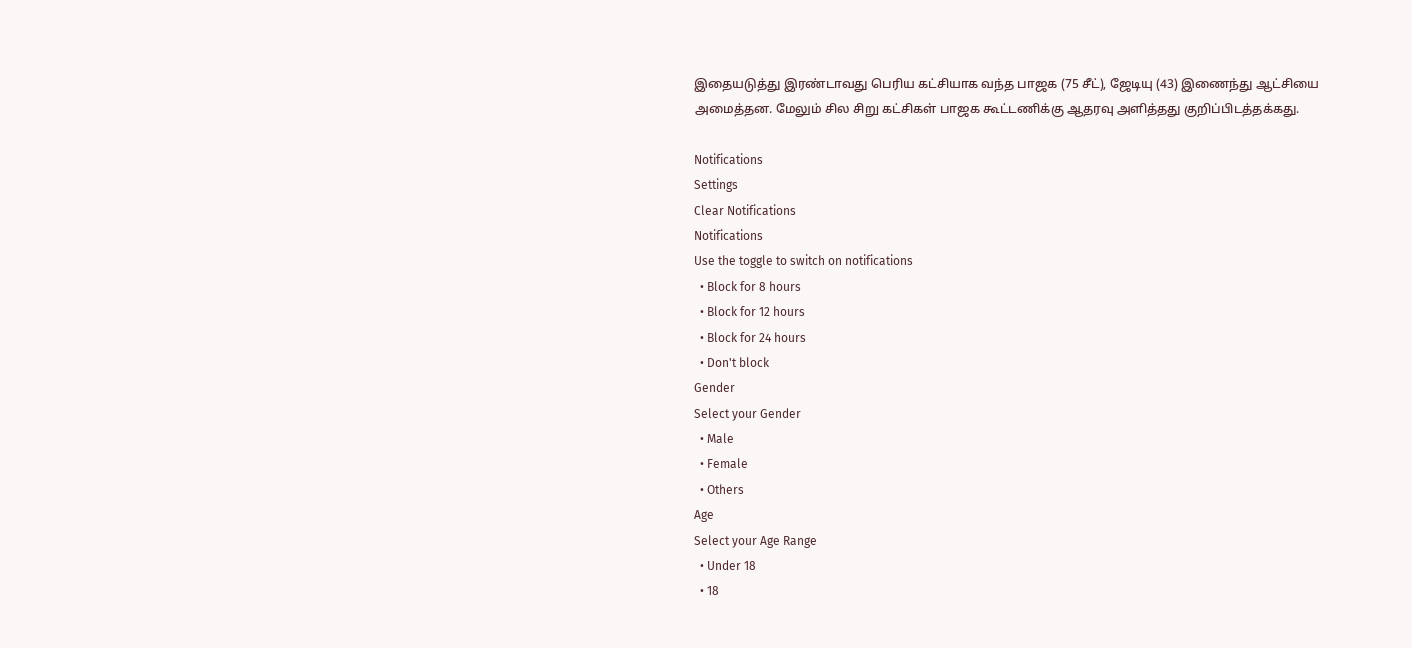இதையடுத்து இரண்டாவது பெரிய கட்சியாக வந்த பாஜக (75 சீட்), ஜேடியு (43) இணைந்து ஆட்சியை அமைத்தன. மேலும் சில சிறு கட்சிகள் பாஜக கூட்டணிக்கு ஆதரவு அளித்தது குறிப்பிடத்தக்கது.

Notifications
Settings
Clear Notifications
Notifications
Use the toggle to switch on notifications
  • Block for 8 hours
  • Block for 12 hours
  • Block for 24 hours
  • Don't block
Gender
Select your Gender
  • Male
  • Female
  • Others
Age
Select your Age Range
  • Under 18
  • 18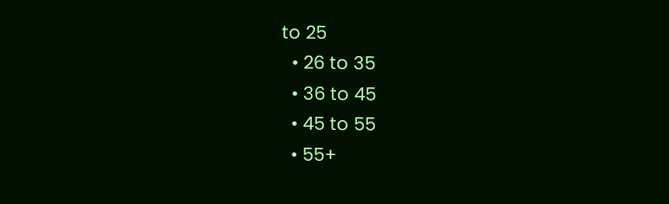to 25
  • 26 to 35
  • 36 to 45
  • 45 to 55
  • 55+